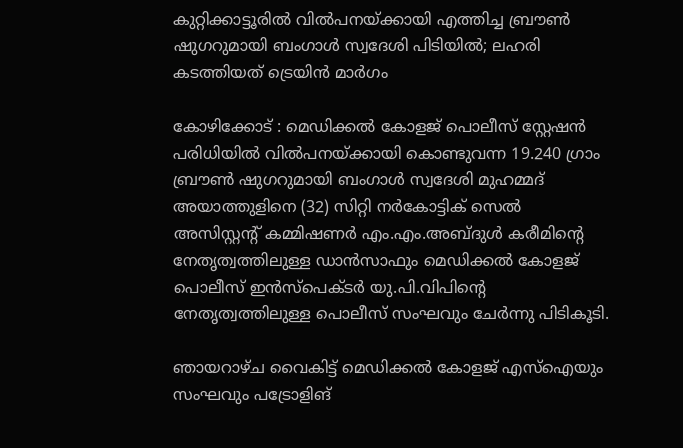കുറ്റിക്കാട്ടൂരിൽ വിൽപനയ്ക്കായി എത്തിച്ച ബ്രൗൺ ഷുഗറുമായി ബംഗാൾ സ്വദേശി പിടിയിൽ; ലഹരി കടത്തിയത് ട്രെയിൻ മാർഗം

കോഴിക്കോട് : മെഡിക്കൽ കോളജ് പൊലീസ് സ്റ്റേഷൻ പരിധിയിൽ വിൽപനയ്ക്കായി കൊണ്ടുവന്ന 19.240 ഗ്രാം ബ്രൗൺ ഷുഗറുമായി ബംഗാൾ സ്വദേശി മുഹമ്മദ് അയാത്തുളിനെ (32) സിറ്റി നർകോട്ടിക് സെൽ അസിസ്റ്റന്റ് കമ്മിഷണർ എം.എം.അബ്ദുൾ കരീമിന്റെ നേതൃത്വത്തിലുള്ള ഡാൻസാഫും മെഡിക്കൽ കോളജ് പൊലീസ് ഇൻസ്പെക്ടർ യു.പി.വിപിന്റെ നേതൃത്വത്തിലുള്ള പൊലീസ് സംഘവും ചേർന്നു പിടികൂടി.

ഞായറാഴ്ച വൈകിട്ട് മെഡിക്കൽ കോളജ് എസ്ഐയും സംഘവും പട്രോളിങ്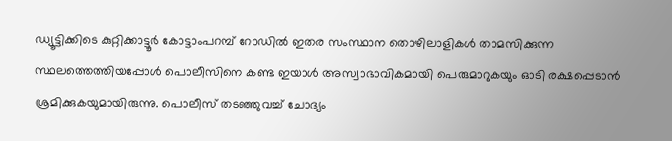ഡ്യൂട്ടിക്കിടെ കുറ്റിക്കാട്ടൂർ കോട്ടാംപറമ്പ് റോഡിൽ ഇതര സംസ്ഥാന തൊഴിലാളികൾ താമസിക്കുന്ന സ്ഥലത്തെത്തിയപ്പോൾ പൊലീസിനെ കണ്ട ഇയാൾ അസ്വാഭാവികമായി പെരുമാറുകയും ഓടി രക്ഷപ്പെടാൻ ശ്രമിക്കുകയുമായിരുന്നു. പൊലീസ് തടഞ്ഞുവച്ച് ചോദ്യം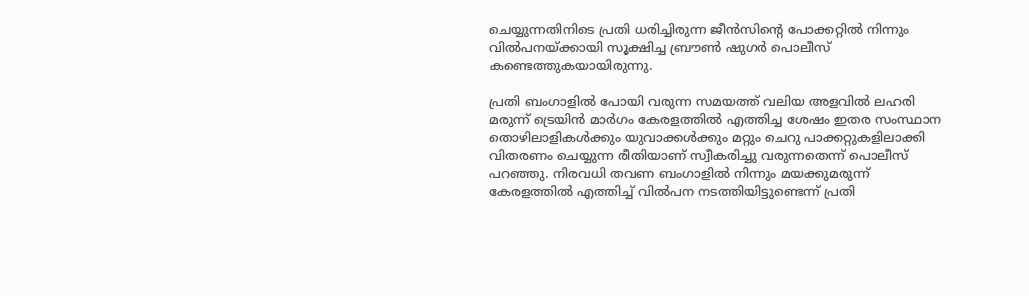ചെയ്യുന്നതിനിടെ പ്രതി ധരിച്ചിരുന്ന ജീൻസിന്റെ പോക്കറ്റിൽ നിന്നും വിൽപനയ്ക്കായി സൂക്ഷിച്ച ബ്രൗൺ ഷുഗർ പൊലീസ് കണ്ടെത്തുകയായിരുന്നു.

പ്രതി ബംഗാളിൽ പോയി വരുന്ന സമയത്ത് വലിയ അളവിൽ ലഹരി മരുന്ന് ട്രെയിൻ മാർഗം കേരളത്തിൽ എത്തിച്ച ശേഷം ഇതര സംസ്ഥാന തൊഴിലാളികൾക്കും യുവാക്കൾക്കും മറ്റും ചെറു പാക്കറ്റുകളിലാക്കി വിതരണം ചെയ്യുന്ന രീതിയാണ് സ്വീകരിച്ചു വരുന്നതെന്ന് പൊലീസ് പറഞ്ഞു. നിരവധി തവണ ബംഗാളിൽ നിന്നും മയക്കുമരുന്ന് കേരളത്തിൽ എത്തിച്ച് വിൽപന നടത്തിയിട്ടുണ്ടെന്ന് പ്രതി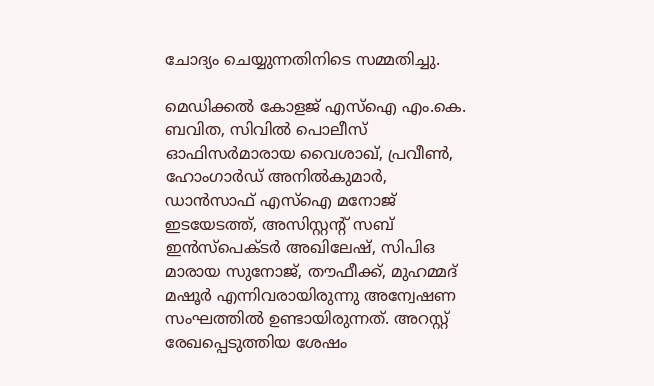ചോദ്യം ചെയ്യുന്നതിനിടെ സമ്മതിച്ചു.

മെഡിക്കൽ കോളജ് എസ്ഐ എം.കെ. ബവിത, സിവിൽ പൊലീസ് ഓഫിസർമാരായ വൈശാഖ്, പ്രവീൺ, ഹോംഗാർഡ് അനിൽകുമാർ, ഡാൻസാഫ് എസ്ഐ മനോജ് ഇടയേടത്ത്, അസിസ്റ്റന്റ് സബ് ഇൻസ്പെക്ടർ അഖിലേഷ്, സിപിഒ മാരായ സുനോജ്, തൗഫീക്ക്, മുഹമ്മദ് മഷൂർ എന്നിവരായിരുന്നു അന്വേഷണ സംഘത്തിൽ ഉണ്ടായിരുന്നത്. അറസ്റ്റ് രേഖപ്പെടുത്തിയ ശേഷം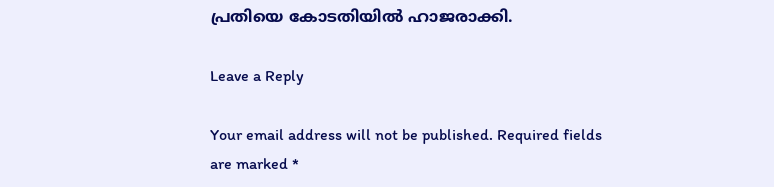പ്രതിയെ കോടതിയിൽ ഹാജരാക്കി.

Leave a Reply

Your email address will not be published. Required fields are marked *